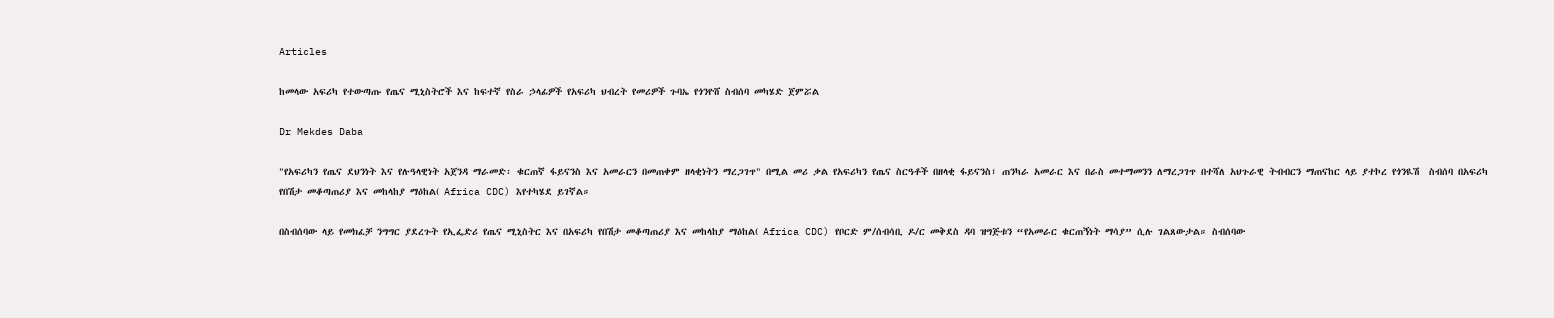Articles

ከመላው አፍሪካ የተውጣጡ የጤና ሚኒስትሮች እና ከፍተኛ የስራ ኃላፊዎች የአፍሪካ ህብረት የመሪዎች ጉባኤ የጎንዮሸ ስብሰባ መካሄድ ጀምሯል

Dr Mekdes Daba

"የአፍሪካን የጤና ደህንነት እና የሉዓላዊነት አጀንዳ ማራመድ፡ ቁርጠኛ ፋይናንስ እና አመራርን በመጠቀም ዘላቂነትን ማረጋገጥ" በሚል መሪ ቃል የአፍሪካን የጤና ስርዓቶች በዘላቂ ፋይናንስ፣ ጠንካራ አመራር እና በራስ መተማመንን ለማረጋገጥ በተሻለ አህጉራዊ ትብብርን ማጠናከር ላይ ያተኮረ የጎንዪሽ  ስብሰባ በአፍሪካ የበሽታ መቆጣጠሪያ እና መከላከያ ማዕከል( Africa CDC) እየተካሄደ ይገኛል።

በስብሰባው ላይ የመክፈቻ ንግግር ያደረጉት የኢፌድሪ የጤና ሚኒስትር እና በአፍሪካ የበሽታ መቆጣጠሪያ እና መከላከያ ማዕከል( Africa CDC) የቦርድ ም/ሰብሳቢ ዶ/ር መቅደስ ዳባ ዝግጅቱን “የአመራር ቁርጠኝነት ማሳያ” ሲሉ ገልጸውታል። ስብሰባው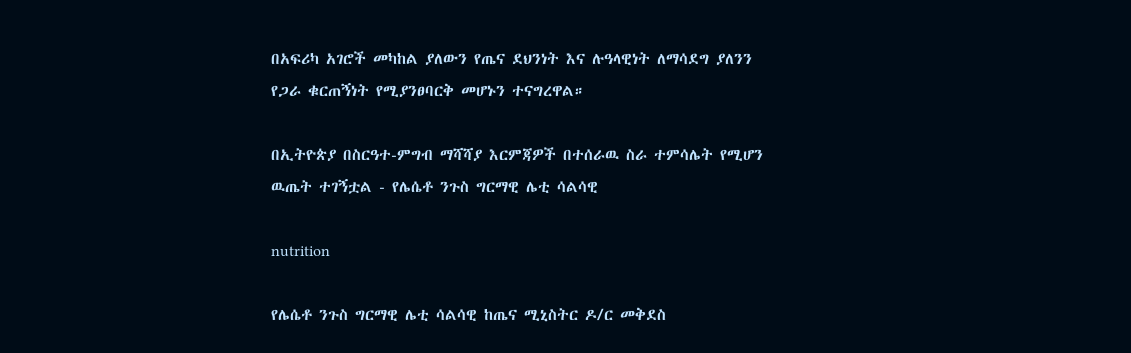በአፍሪካ አገሮች መካከል ያለውን የጤና ደህንነት እና ሉዓላዊነት ለማሳደግ ያለንን የጋራ ቁርጠኝነት የሚያንፀባርቅ መሆኑን ተናግረዋል።

በኢትዮጵያ በስርዓተ-ምግብ ማሻሻያ እርምጃዎች በተሰራዉ ስራ ተምሳሌት የሚሆን ዉጤት ተገኝቷል - የሌሴቶ ንጉስ ግርማዊ ሌቲ ሳልሳዊ

nutrition

የሌሴቶ ንጉስ ግርማዊ ሌቲ ሳልሳዊ ከጤና ሚኒስትር ዶ/ር መቅደስ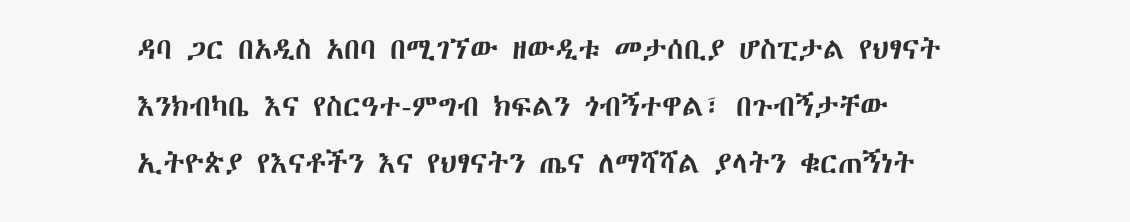ዳባ ጋር በአዲስ አበባ በሚገኘው ዘውዲቱ መታሰቢያ ሆስፒታል የህፃናት እንክብካቤ እና የስርዓተ-ምግብ ክፍልን ጎብኝተዋል፣ በጉብኝታቸው ኢትዮጵያ የእናቶችን እና የህፃናትን ጤና ለማሻሻል ያላትን ቁርጠኝነት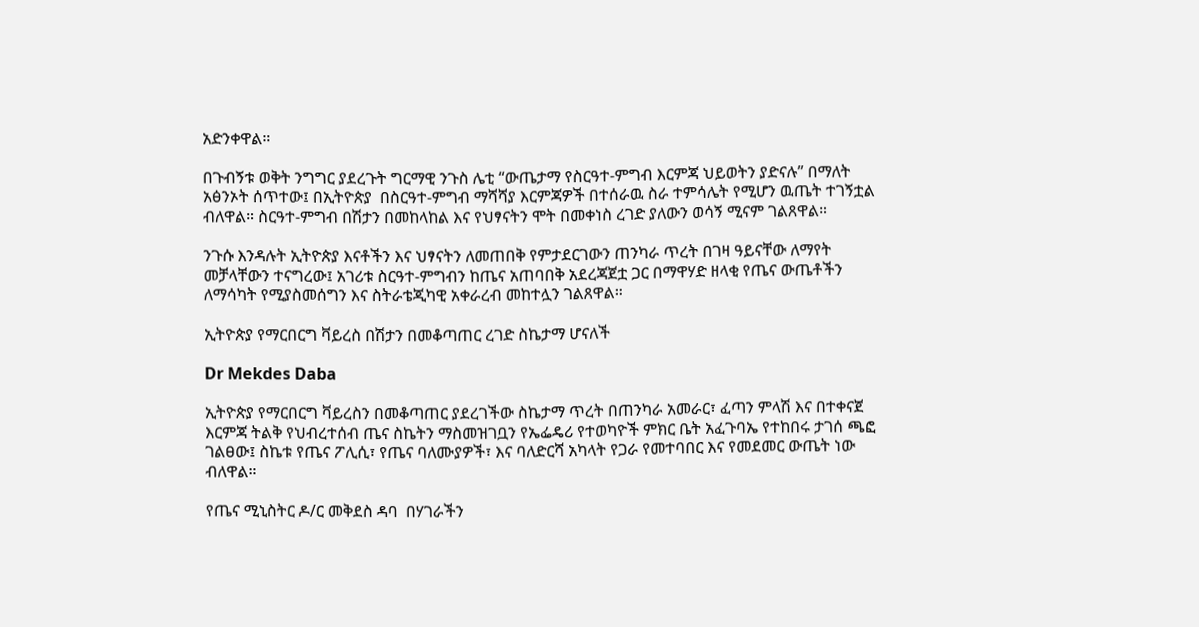አድንቀዋል።

በጉብኝቱ ወቅት ንግግር ያደረጉት ግርማዊ ንጉስ ሌቲ “ውጤታማ የስርዓተ-ምግብ እርምጃ ህይወትን ያድናሉ” በማለት አፅንኦት ሰጥተው፤ በኢትዮጵያ  በስርዓተ-ምግብ ማሻሻያ እርምጃዎች በተሰራዉ ስራ ተምሳሌት የሚሆን ዉጤት ተገኝቷል ብለዋል። ስርዓተ-ምግብ በሽታን በመከላከል እና የህፃናትን ሞት በመቀነስ ረገድ ያለውን ወሳኝ ሚናም ገልጸዋል።

ንጉሱ እንዳሉት ኢትዮጵያ እናቶችን እና ህፃናትን ለመጠበቅ የምታደርገውን ጠንካራ ጥረት በገዛ ዓይናቸው ለማየት መቻላቸውን ተናግረው፤ አገሪቱ ስርዓተ-ምግብን ከጤና አጠባበቅ አደረጃጀቷ ጋር በማዋሃድ ዘላቂ የጤና ውጤቶችን ለማሳካት የሚያስመሰግን እና ስትራቴጂካዊ አቀራረብ መከተሏን ገልጸዋል።

ኢትዮጵያ የማርበርግ ቫይረስ በሽታን በመቆጣጠር ረገድ ስኬታማ ሆናለች

Dr Mekdes Daba

ኢትዮጵያ የማርበርግ ቫይረስን በመቆጣጠር ያደረገችው ስኬታማ ጥረት በጠንካራ አመራር፣ ፈጣን ምላሽ እና በተቀናጀ እርምጃ ትልቅ የህብረተሰብ ጤና ስኬትን ማስመዝገቧን የኤፌዴሪ የተወካዮች ምክር ቤት አፈጉባኤ የተከበሩ ታገሰ ጫፎ ገልፀው፤ ስኬቱ የጤና ፖሊሲ፣ የጤና ባለሙያዎች፣ እና ባለድርሻ አካላት የጋራ የመተባበር እና የመደመር ውጤት ነው ብለዋል።

የጤና ሚኒስትር ዶ/ር መቅደስ ዳባ  በሃገራችን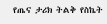የጤና ታሪክ ትልቅ የስኬት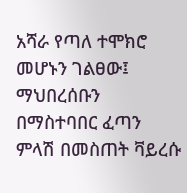አሻራ የጣለ ተሞክሮ መሆኑን ገልፀው፤ ማህበረሰቡን በማስተባበር ፈጣን ምላሽ በመስጠት ቫይረሱ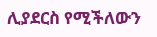ሊያደርስ የሚችለውን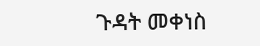ጉዳት መቀነስ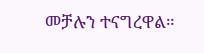መቻሉን ተናግረዋል።